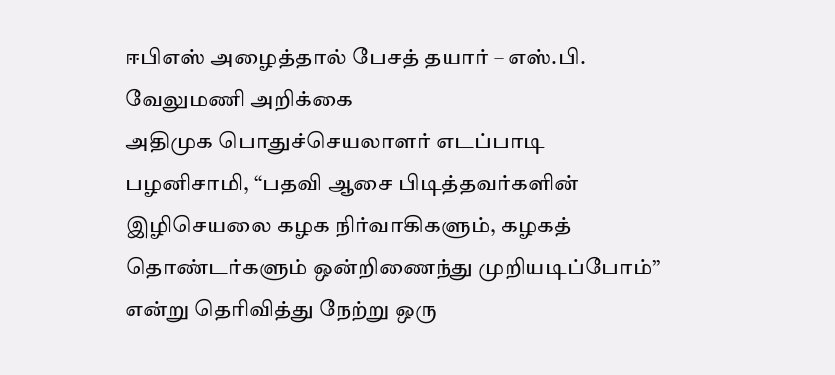ஈபிஎஸ் அழைத்தால் பேசத் தயார் – எஸ்.பி. வேலுமணி அறிக்கை
அதிமுக பொதுச்செயலாளர் எடப்பாடி பழனிசாமி, “பதவி ஆசை பிடித்தவர்களின் இழிசெயலை கழக நிர்வாகிகளும், கழகத் தொண்டர்களும் ஒன்றிணைந்து முறியடிப்போம்” என்று தெரிவித்து நேற்று ஒரு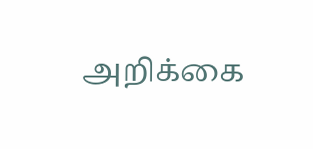அறிக்கை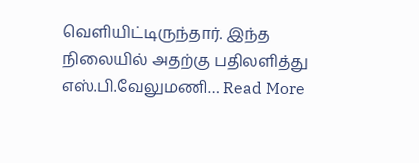வெளியிட்டிருந்தார். இந்த நிலையில் அதற்கு பதிலளித்து எஸ்.பி.வேலுமணி… Read More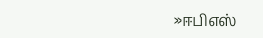»ஈபிஎஸ்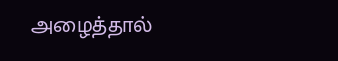அழைத்தால்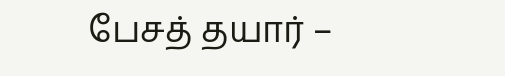பேசத் தயார் –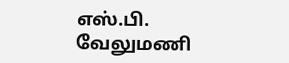எஸ்.பி. வேலுமணி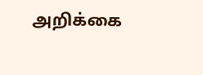அறிக்கை